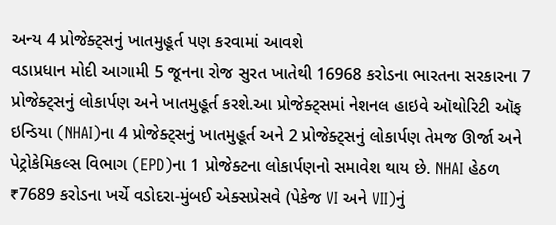અન્ય 4 પ્રોજેક્ટ્સનું ખાતમુહૂર્ત પણ કરવામાં આવશે
વડાપ્રધાન મોદી આગામી 5 જૂનના રોજ સુરત ખાતેથી 16968 કરોડના ભારતના સરકારના 7 પ્રોજેક્ટ્સનું લોકાર્પણ અને ખાતમુહૂર્ત કરશે.આ પ્રોજેક્ટ્સમાં નેશનલ હાઇવે ઑથોરિટી ઑફ ઇન્ડિયા (NHAI)ના 4 પ્રોજેક્ટ્સનું ખાતમુહૂર્ત અને 2 પ્રોજેક્ટ્સનું લોકાર્પણ તેમજ ઊર્જા અને પેટ્રોકેમિકલ્સ વિભાગ (EPD)ના 1 પ્રોજેક્ટના લોકાર્પણનો સમાવેશ થાય છે. NHAI હેઠળ ₹7689 કરોડના ખર્ચે વડોદરા-મુંબઈ એક્સપ્રેસવે (પેકેજ VI અને VII)નું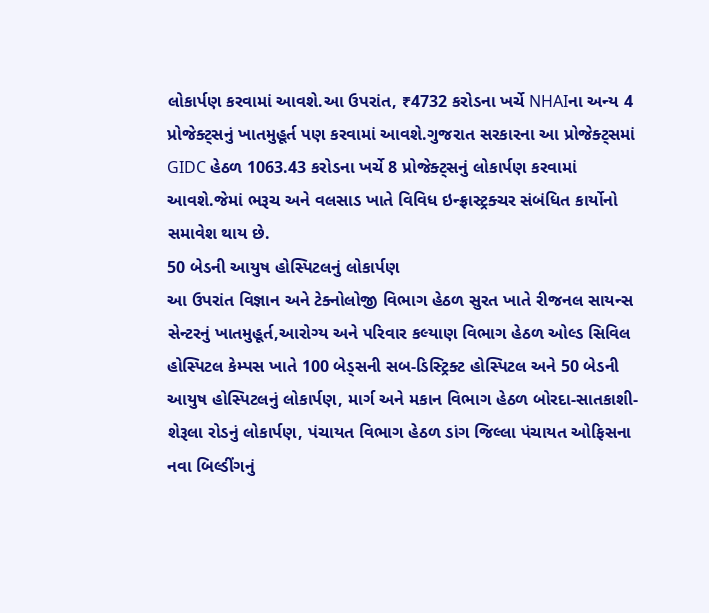લોકાર્પણ કરવામાં આવશે.આ ઉપરાંત, ₹4732 કરોડના ખર્ચે NHAIના અન્ય 4 પ્રોજેક્ટ્સનું ખાતમુહૂર્ત પણ કરવામાં આવશે.ગુજરાત સરકારના આ પ્રોજેક્ટ્સમાં GIDC હેઠળ 1063.43 કરોડના ખર્ચે 8 પ્રોજેક્ટ્સનું લોકાર્પણ કરવામાં આવશે.જેમાં ભરૂચ અને વલસાડ ખાતે વિવિધ ઇન્ફ્રાસ્ટ્રક્ચર સંબંધિત કાર્યોનો સમાવેશ થાય છે.
50 બેડની આયુષ હોસ્પિટલનું લોકાર્પણ
આ ઉપરાંત વિજ્ઞાન અને ટેક્નોલોજી વિભાગ હેઠળ સુરત ખાતે રીજનલ સાયન્સ સેન્ટરનું ખાતમુહૂર્ત,આરોગ્ય અને પરિવાર કલ્યાણ વિભાગ હેઠળ ઓલ્ડ સિવિલ હોસ્પિટલ કેમ્પસ ખાતે 100 બેડ્સની સબ-ડિસ્ટ્રિક્ટ હોસ્પિટલ અને 50 બેડની આયુષ હોસ્પિટલનું લોકાર્પણ, માર્ગ અને મકાન વિભાગ હેઠળ બોરદા-સાતકાશી-શેરૂલા રોડનું લોકાર્પણ, પંચાયત વિભાગ હેઠળ ડાંગ જિલ્લા પંચાયત ઓફિસના નવા બિલ્ડીંગનું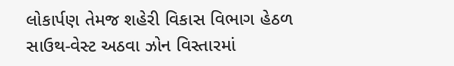લોકાર્પણ તેમજ શહેરી વિકાસ વિભાગ હેઠળ સાઉથ-વેસ્ટ અઠવા ઝોન વિસ્તારમાં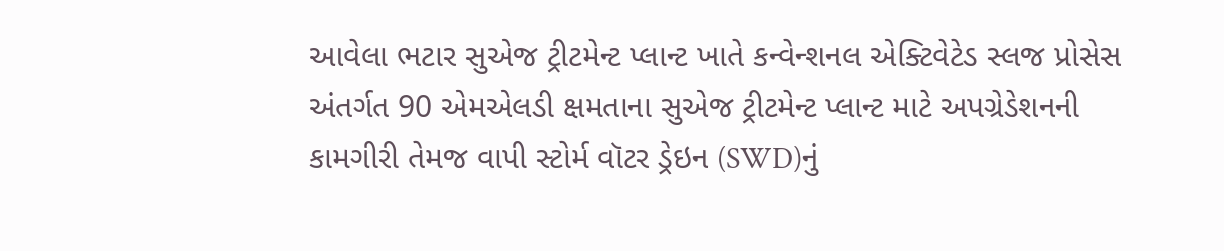આવેલા ભટાર સુએજ ટ્રીટમેન્ટ પ્લાન્ટ ખાતે કન્વેન્શનલ એક્ટિવેટેડ સ્લજ પ્રોસેસ અંતર્ગત 90 એમએલડી ક્ષમતાના સુએજ ટ્રીટમેન્ટ પ્લાન્ટ માટે અપગ્રેડેશનની કામગીરી તેમજ વાપી સ્ટોર્મ વૉટર ડ્રેઇન (SWD)નું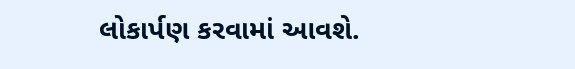લોકાર્પણ કરવામાં આવશે.